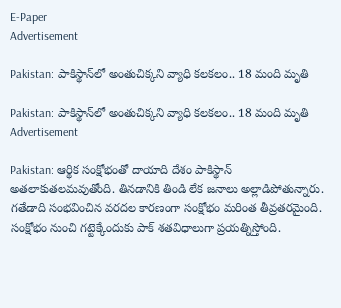E-Paper
Advertisement

Pakistan: పాకిస్థాన్‌లో అంతుచిక్కని వ్యాధి కలకలం.. 18 మంది మృతి

Pakistan: పాకిస్థాన్‌లో అంతుచిక్కని వ్యాధి కలకలం.. 18 మంది మృతి
Advertisement

Pakistan: ఆర్థిక సంక్షోభంతో దాయాది దేశం పాకిస్థాన్ అతలాకుతలమవుతోంది. తినడానికి తిండి లేక జనాలు అల్లాడిపోతున్నారు. గతేడాది సంభవించిన వరదల కారణంగా సంక్షోభం మరింత తీవ్రతరమైంది. సంక్షోభం నుంచి గట్టెక్కేందుకు పాక్ శతవిధాలుగా ప్రయత్నిస్తోంది.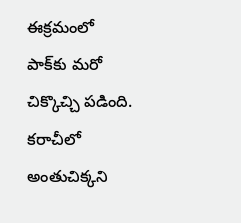ఈక్రమంలో పాక్‌కు మరో చిక్కొచ్చి పడింది. కరాచీలో అంతుచిక్కని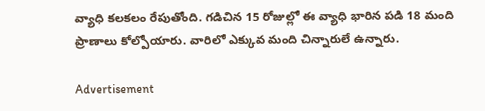వ్యాధి కలకలం రేపుతోంది. గడిచిన 15 రోజుల్లో ఈ వ్యాధి భారిన పడి 18 మంది ప్రాణాలు కోల్పోయారు. వారిలో ఎక్కువ మంది చిన్నారులే ఉన్నారు.

Advertisement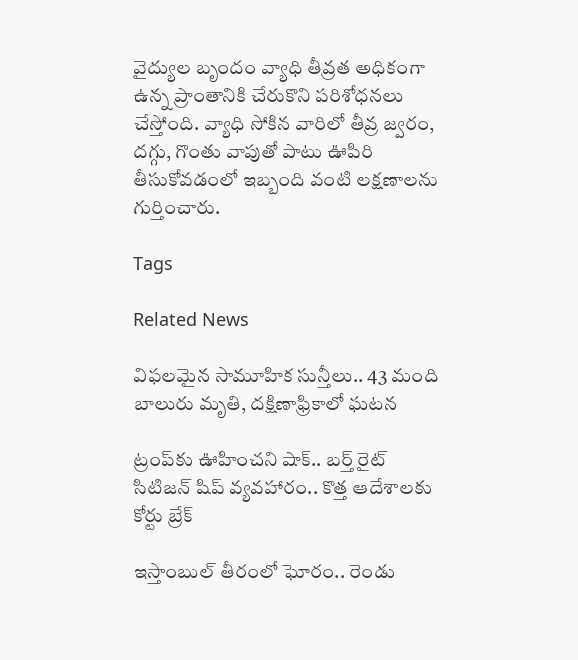వైద్యుల బృందం వ్యాధి తీవ్రత అధికంగా ఉన్న ప్రాంతానికి చేరుకొని పరిశోధనలు చేస్తోంది. వ్యాధి సోకిన వారిలో తీవ్ర జ్వరం, దగ్గు, గొంతు వాపుతో పాటు ఊపిరి తీసుకోవడంలో ఇబ్బంది వంటి లక్షణాలను గుర్తించారు.

Tags

Related News

విఫలమైన సామూహిక సున్తీలు.. 43 మంది బాలురు మృతి, దక్షిణాఫ్రికాలో ఘటన

ట్రంప్‌‌కు ఊహించని షాక్‌.. బర్త్ రైట్ సిటిజన్ షిప్ వ్యవహారం.. కొత్త ఆదేశాలకు కోర్టు బ్రేక్

ఇస్తాంబుల్ తీరంలో ఘోరం.. రెండు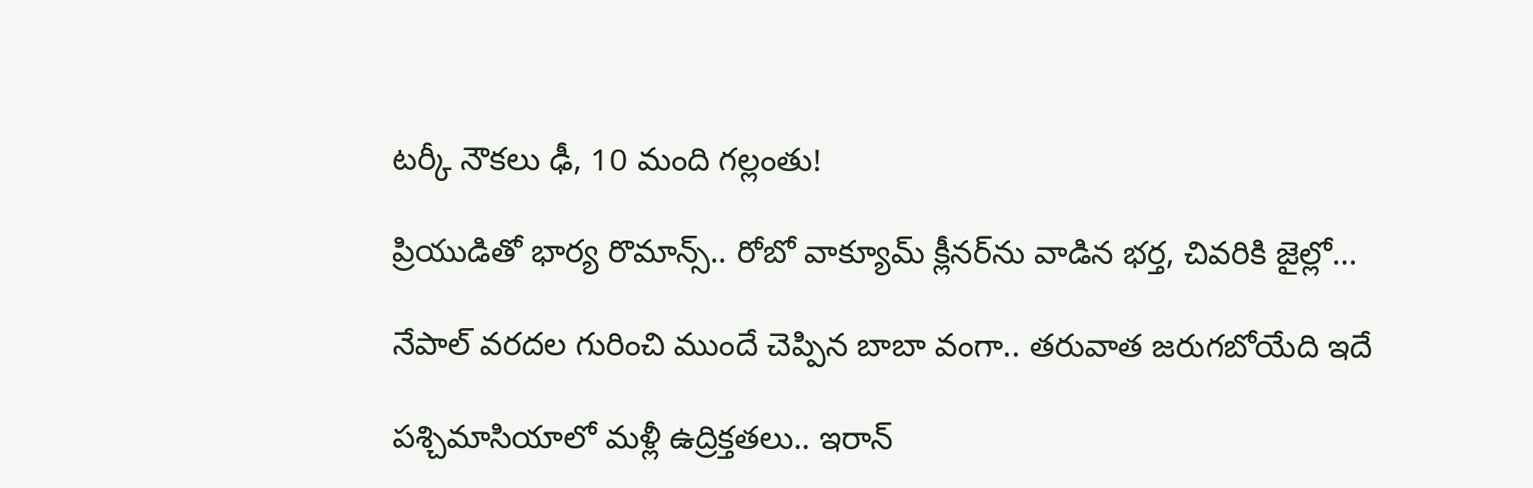టర్కీ నౌకలు ఢీ, 10 మంది గల్లంతు!

ప్రియుడితో భార్య రొమాన్స్.. రోబో వాక్యూమ్ క్లీనర్‌ను వాడిన భర్త, చివరికి జైల్లో…

నేపాల్ వరదల గురించి ముందే చెప్పిన బాబా వంగా.. తరువాత జరుగబోయేది ఇదే

పశ్చిమాసియాలో మళ్లీ ఉద్రిక్తతలు.. ఇరాన్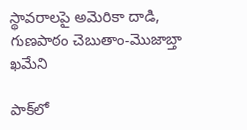స్థావరాలపై అమెరికా దాడి, గుణపాఠం చెబుతాం-మొజాబ్తా ఖమేని

పాక్‌లో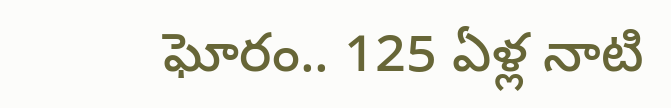ఘోరం.. 125 ఏళ్ల నాటి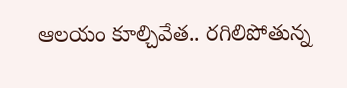ఆలయం కూల్చివేత.. రగిలిపోతున్న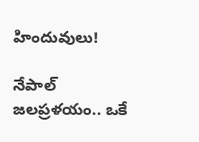హిందువులు!

నేపాల్ జలప్రళయం.. ఒకే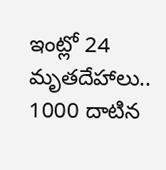ఇంట్లో 24 మృతదేహాలు.. 1000 దాటిన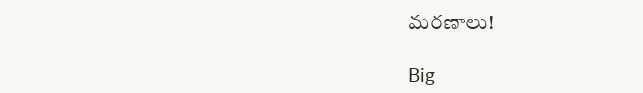మరణాలు!

Big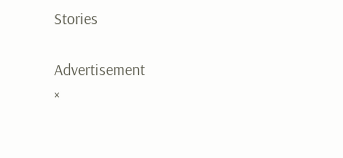Stories

Advertisement
×